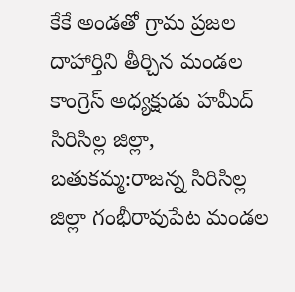కేకే అండతో గ్రామ ప్రజల దాహార్తిని తీర్చిన మండల కాంగ్రెస్ అధ్యక్షుడు హమీద్
సిరిసిల్ల జిల్లా, బతుకమ్మ:రాజన్న సిరిసిల్ల జిల్లా గంభీరావుపేట మండల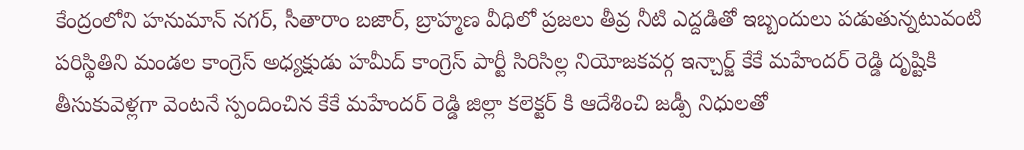కేంద్రంలోని హనుమాన్ నగర్, సీతారాం బజార్, బ్రాహ్మణ వీధిలో ప్రజలు తీవ్ర నీటి ఎద్దడితో ఇబ్బందులు పడుతున్నటువంటి పరిస్థితిని మండల కాంగ్రెస్ అధ్యక్షుడు హమీద్ కాంగ్రెస్ పార్టీ సిరిసిల్ల నియోజకవర్గ ఇన్చార్జ్ కేకే మహేందర్ రెడ్డి దృష్టికి తీసుకువెళ్లగా వెంటనే స్పందించిన కేకే మహేందర్ రెడ్డి జిల్లా కలెక్టర్ కి ఆదేశించి జడ్పీ నిధులతో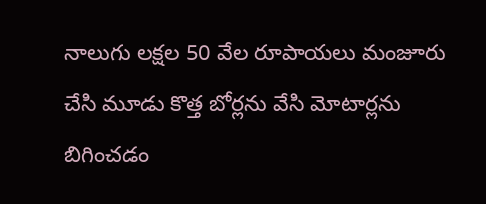నాలుగు లక్షల 50 వేల రూపాయలు మంజూరు చేసి మూడు కొత్త బోర్లను వేసి మోటార్లను బిగించడం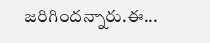జరిగిందన్నారు.ఈ...